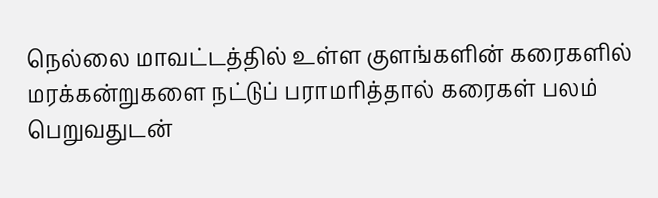நெல்லை மாவட்டத்தில் உள்ள குளங்களின் கரைகளில் மரக்கன்றுகளை நட்டுப் பராமரித்தால் கரைகள் பலம் பெறுவதுடன்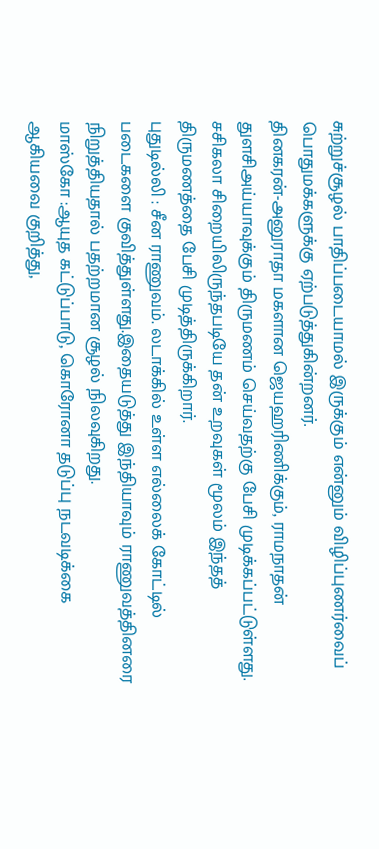சுற்றுச்சூழல் பாதிப்படையாமல் இருக்கும் என்னும் விழிப்புணர்வைப் பொதுமக்களுக்கு ஏற்படுத்துகின்றனர்.
தினகரன்-அனுராதா மகளான ஜெயஹரிணிக்கும், ராமநாதன் துளசிஅய்யாவுக்கும் திருமணம் செய்வதற்கு பேசி முடிக்கப்பட்டுள்ளது. சசிகலா சிறையிலிருந்தபடியே தன் உறவுகள் மூலம் இந்தத் திருமணத்தை பேசி முடித்திருக்கிறார்.
புதுடில்லி : சீன ராணுவம். லடாக்கில் உள்ள எல்லைக் கோட்டில் படைகளை குவித்துள்ளது.இதையடுத்து இந்தியாவும் ராணுவத்தினரை நிறுத்தியதால் பதற்றமான சூழல் நிலவுகிறது.
மாஸ்கோ :ஆயுத கட்டுப்பாடு, கொரோனா தடுப்பு நடவடிக்கை ஆகியவை குறித்து,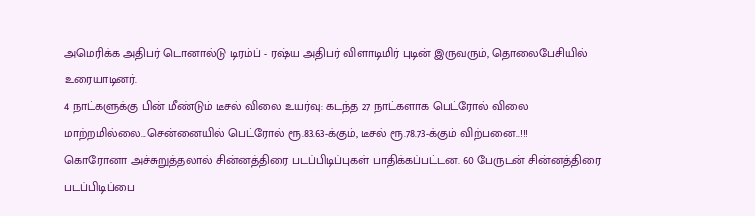அமெரிக்க அதிபர் டொனால்டு டிரம்ப் - ரஷ்ய அதிபர் விளாடிமிர் புடின் இருவரும், தொலைபேசியில் உரையாடினர்.
4 நாட்களுக்கு பின் மீண்டும் டீசல் விலை உயர்வு: கடந்த 27 நாட்களாக பெட்ரோல் விலை மாற்றமில்லை...சென்னையில் பெட்ரோல் ரூ.83.63-க்கும், டீசல் ரூ.78.73-க்கும் விற்பனை..!!!
கொரோனா அச்சுறுத்தலால் சின்னத்திரை படப்பிடிப்புகள் பாதிக்கப்பட்டன. 60 பேருடன் சின்னத்திரை படப்பிடிப்பை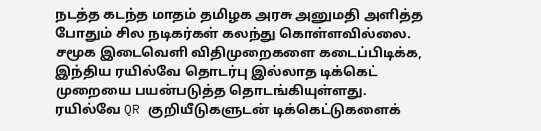நடத்த கடந்த மாதம் தமிழக அரசு அனுமதி அளித்த போதும் சில நடிகர்கள் கலந்து கொள்ளவில்லை.
சமூக இடைவெளி விதிமுறைகளை கடைப்பிடிக்க, இந்திய ரயில்வே தொடர்பு இல்லாத டிக்கெட் முறையை பயன்படுத்த தொடங்கியுள்ளது. ரயில்வே QR குறியீடுகளுடன் டிக்கெட்டுகளைக்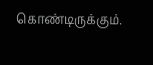கொண்டிருக்கும்.